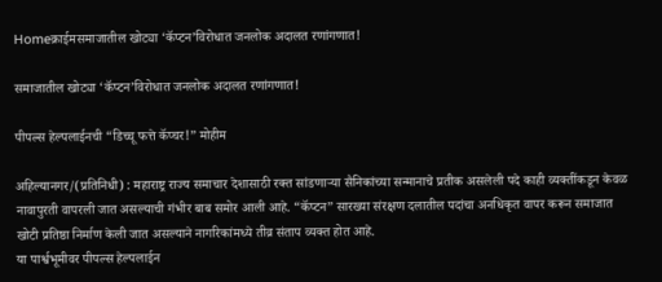Homeक्राईमसमाजातील खोट्या ‘कॅप्टन’विरोधात जनलोक अदालत रणांगणात!

समाजातील खोट्या ‘कॅप्टन’विरोधात जनलोक अदालत रणांगणात!

पीपल्स हेल्पलाईनची “डिच्चू फत्ते कॅप्चर!” मोहीम

अहिल्यानगर/(प्रतिनिधी) : महाराष्ट्र राज्य समाचार देशासाठी रक्त सांडणाऱ्या सैनिकांच्या सन्मानाचे प्रतीक असलेली पदे काही व्यक्तींकडून केवळ नावापुरती वापरली जात असल्याची गंभीर बाब समोर आली आहे. “कॅप्टन” सारख्या संरक्षण दलातील पदांचा अनधिकृत वापर करून समाजात खोटी प्रतिष्ठा निर्माण केली जात असल्याने नागरिकांमध्ये तीव्र संताप व्यक्त होत आहे.
या पार्श्वभूमीवर पीपल्स हेल्पलाईन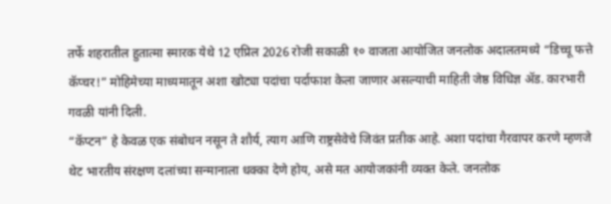तर्फे शहरातील हुतात्मा स्मारक येथे 12 एप्रिल 2026 रोजी सकाळी १० वाजता आयोजित जनलोक अदालतमध्ये “डिच्चू फत्ते कॅप्चर!” मोहिमेच्या माध्यमातून अशा खोट्या पदांचा पर्दाफाश केला जाणार असल्याची माहिती जेष्ठ विधिज्ञ ॲड. कारभारी गवळी यांनी दिली.
“कॅप्टन” हे केवळ एक संबोधन नसून ते शौर्य, त्याग आणि राष्ट्रसेवेचे जिवंत प्रतीक आहे. अशा पदांचा गैरवापर करणे म्हणजे थेट भारतीय संरक्षण दलांच्या सन्मानाला धक्का देणे होय, असे मत आयोजकांनी व्यक्त केले. जनलोक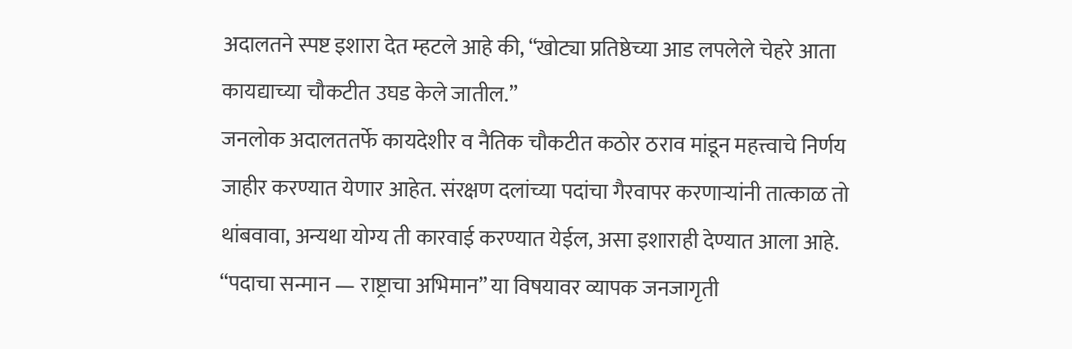अदालतने स्पष्ट इशारा देत म्हटले आहे की, “खोट्या प्रतिष्ठेच्या आड लपलेले चेहरे आता कायद्याच्या चौकटीत उघड केले जातील.”
जनलोक अदालततर्फे कायदेशीर व नैतिक चौकटीत कठोर ठराव मांडून महत्त्वाचे निर्णय जाहीर करण्यात येणार आहेत. संरक्षण दलांच्या पदांचा गैरवापर करणाऱ्यांनी तात्काळ तो थांबवावा, अन्यथा योग्य ती कारवाई करण्यात येईल, असा इशाराही देण्यात आला आहे. “पदाचा सन्मान — राष्ट्राचा अभिमान” या विषयावर व्यापक जनजागृती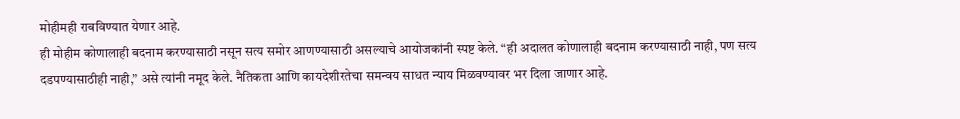मोहीमही राबविण्यात येणार आहे.
ही मोहीम कोणालाही बदनाम करण्यासाठी नसून सत्य समोर आणण्यासाठी असल्याचे आयोजकांनी स्पष्ट केले. “ही अदालत कोणालाही बदनाम करण्यासाठी नाही, पण सत्य दडपण्यासाठीही नाही,” असे त्यांनी नमूद केले. नैतिकता आणि कायदेशीरतेचा समन्वय साधत न्याय मिळवण्यावर भर दिला जाणार आहे.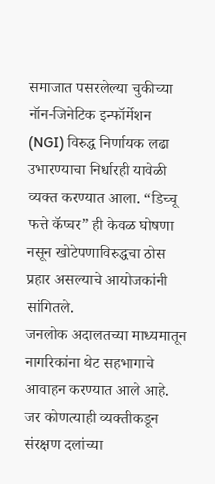समाजात पसरलेल्या चुकीच्या नॉन-जिनेटिक इन्फॉर्मेशन (NGI) विरुद्ध निर्णायक लढा उभारण्याचा निर्धारही यावेळी व्यक्त करण्यात आला. “डिच्चू फत्ते कॅप्चर” ही केवळ घोषणा नसून खोटेपणाविरुद्धचा ठोस प्रहार असल्याचे आयोजकांनी सांगितले.
जनलोक अदालतच्या माध्यमातून नागरिकांना थेट सहभागाचे आवाहन करण्यात आले आहे. जर कोणत्याही व्यक्तीकडून संरक्षण दलांच्या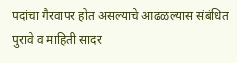पदांचा गैरवापर होत असल्याचे आढळल्यास संबंधित पुरावे व माहिती सादर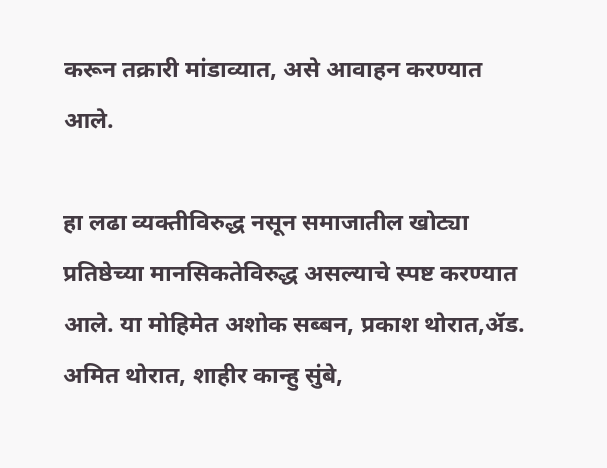करून तक्रारी मांडाव्यात, असे आवाहन करण्यात आले.

हा लढा व्यक्तीविरुद्ध नसून समाजातील खोट्या प्रतिष्ठेच्या मानसिकतेविरुद्ध असल्याचे स्पष्ट करण्यात आले. या मोहिमेत अशोक सब्बन, प्रकाश थोरात,ॲड. अमित थोरात, शाहीर कान्हु सुंबे,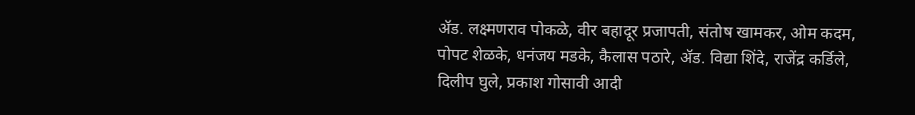ॲड. लक्ष्मणराव पोकळे, वीर बहादूर प्रजापती, संतोष खामकर, ओम कदम, पोपट शेळके, धनंजय मडके, कैलास पठारे, ॲड. विद्या शिंदे, राजेंद्र कर्डिले, दिलीप घुले, प्रकाश गोसावी आदी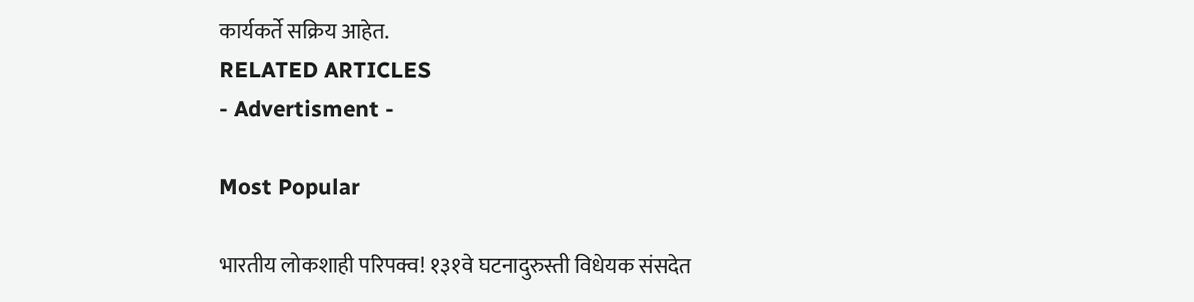कार्यकर्ते सक्रिय आहेत.
RELATED ARTICLES
- Advertisment -

Most Popular

भारतीय लोकशाही परिपक्व! १३१वे घटनादुरुस्ती विधेयक संसदेत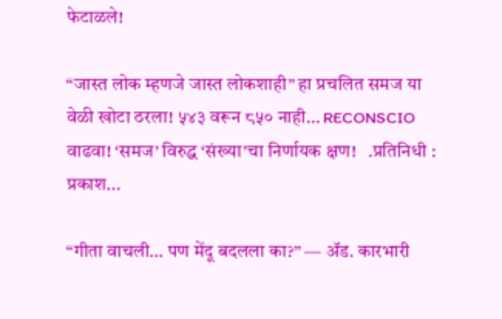फेटाळले!

“जास्त लोक म्हणजे जास्त लोकशाही” हा प्रचलित समज या वेळी खोटा ठरला! ५४३ वरून ८५० नाही… RECONSCIO वाढवा! ‘समज’ विरुद्ध ‘संख्या’चा निर्णायक क्षण!   .प्रतिनिधी : प्रकाश...

“गीता वाचली… पण मेंदू बदलला का?” — ॲड. कारभारी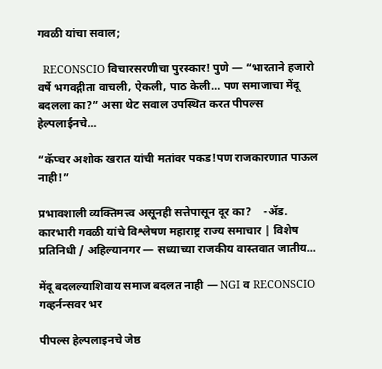गवळी यांचा सवाल;

  RECONSCIO विचारसरणीचा पुरस्कार! पुणे — “भारताने हजारो वर्षे भगवद्गीता वाचली, ऐकली, पाठ केली… पण समाजाचा मेंदू बदलला का?” असा थेट सवाल उपस्थित करत पीपल्स हेल्पलाईनचे...

“कॅप्चर अशोक खरात यांची मतांवर पकड!पण राजकारणात पाऊल नाही!”

प्रभावशाली व्यक्तिमत्त्व असूनही सत्तेपासून दूर का?    -ॲड. कारभारी गवळी यांचे विश्लेषण महाराष्ट्र राज्य समाचार | विशेष प्रतिनिधी / अहिल्यानगर — सध्याच्या राजकीय वास्तवात जातीय...

मेंदू बदलल्याशिवाय समाज बदलत नाही — NGI व RECONSCIO गव्हर्नन्सवर भर

पीपल्स हेल्पलाइनचे जेष्ठ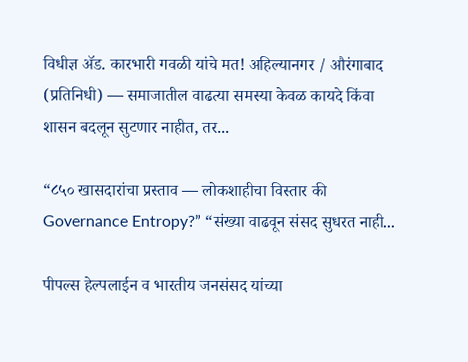विधीज्ञ ॲड. कारभारी गवळी यांचे मत! अहिल्यानगर / औरंगाबाद (प्रतिनिधी) — समाजातील वाढत्या समस्या केवळ कायदे किंवा शासन बदलून सुटणार नाहीत, तर...

“८५० खासदारांचा प्रस्ताव — लोकशाहीचा विस्तार की Governance Entropy?” “संख्या वाढवून संसद सुधरत नाही...

पीपल्स हेल्पलाईन व भारतीय जनसंसद यांच्या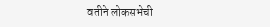वतीने लोकसभेची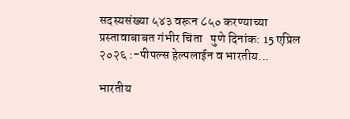सदस्यसंख्या ५४३ वरून ८५० करण्याच्या प्रस्तावाबाबत गंभीर चिंता   पुणे दिनांक: 15 एप्रिल २०२६ :-पीपल्स हेल्पलाईन व भारतीय...

भारतीय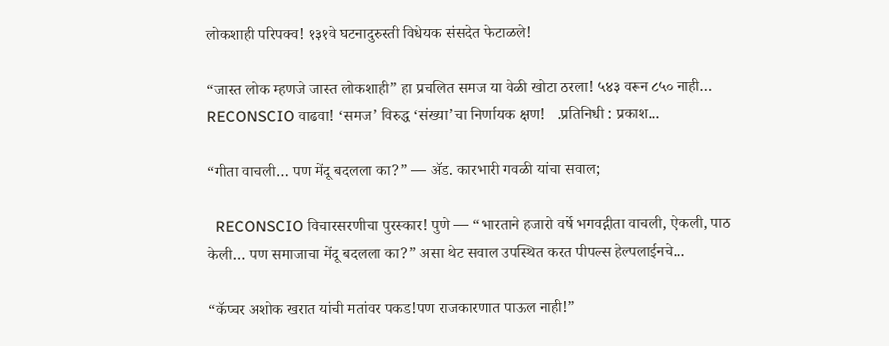लोकशाही परिपक्व! १३१वे घटनादुरुस्ती विधेयक संसदेत फेटाळले!

“जास्त लोक म्हणजे जास्त लोकशाही” हा प्रचलित समज या वेळी खोटा ठरला! ५४३ वरून ८५० नाही… RECONSCIO वाढवा! ‘समज’ विरुद्ध ‘संख्या’चा निर्णायक क्षण!   .प्रतिनिधी : प्रकाश...

“गीता वाचली… पण मेंदू बदलला का?” — ॲड. कारभारी गवळी यांचा सवाल;

  RECONSCIO विचारसरणीचा पुरस्कार! पुणे — “भारताने हजारो वर्षे भगवद्गीता वाचली, ऐकली, पाठ केली… पण समाजाचा मेंदू बदलला का?” असा थेट सवाल उपस्थित करत पीपल्स हेल्पलाईनचे...

“कॅप्चर अशोक खरात यांची मतांवर पकड!पण राजकारणात पाऊल नाही!”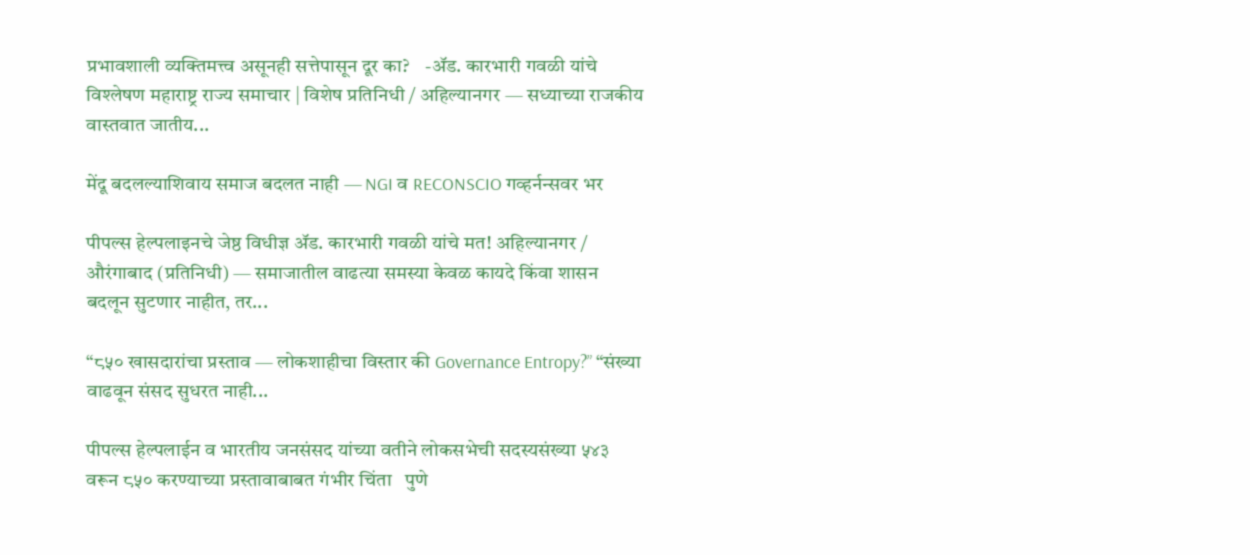प्रभावशाली व्यक्तिमत्त्व असूनही सत्तेपासून दूर का?    -ॲड. कारभारी गवळी यांचे विश्लेषण महाराष्ट्र राज्य समाचार | विशेष प्रतिनिधी / अहिल्यानगर — सध्याच्या राजकीय वास्तवात जातीय...

मेंदू बदलल्याशिवाय समाज बदलत नाही — NGI व RECONSCIO गव्हर्नन्सवर भर

पीपल्स हेल्पलाइनचे जेष्ठ विधीज्ञ ॲड. कारभारी गवळी यांचे मत! अहिल्यानगर / औरंगाबाद (प्रतिनिधी) — समाजातील वाढत्या समस्या केवळ कायदे किंवा शासन बदलून सुटणार नाहीत, तर...

“८५० खासदारांचा प्रस्ताव — लोकशाहीचा विस्तार की Governance Entropy?” “संख्या वाढवून संसद सुधरत नाही...

पीपल्स हेल्पलाईन व भारतीय जनसंसद यांच्या वतीने लोकसभेची सदस्यसंख्या ५४३ वरून ८५० करण्याच्या प्रस्तावाबाबत गंभीर चिंता   पुणे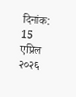दिनांक: 15 एप्रिल २०२६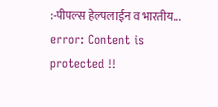:-पीपल्स हेल्पलाईन व भारतीय...
error: Content is protected !!